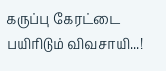கருப்பு கேரட்டை பயிரிடும் விவசாயி...!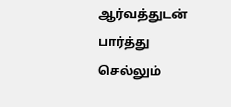ஆர்வத்துடன் பார்த்து செல்லும்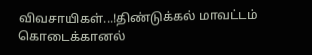விவசாயிகள்...!திண்டுக்கல் மாவட்டம் கொடைக்கானல்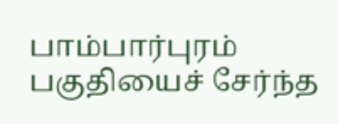பாம்பார்புரம் பகுதியைச் சேர்ந்த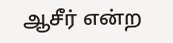ஆசீர் என்ற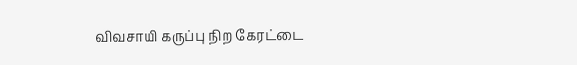விவசாயி கருப்பு நிற கேரட்டை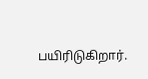பயிரிடுகிறார்.